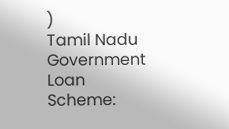)
Tamil Nadu Government Loan Scheme: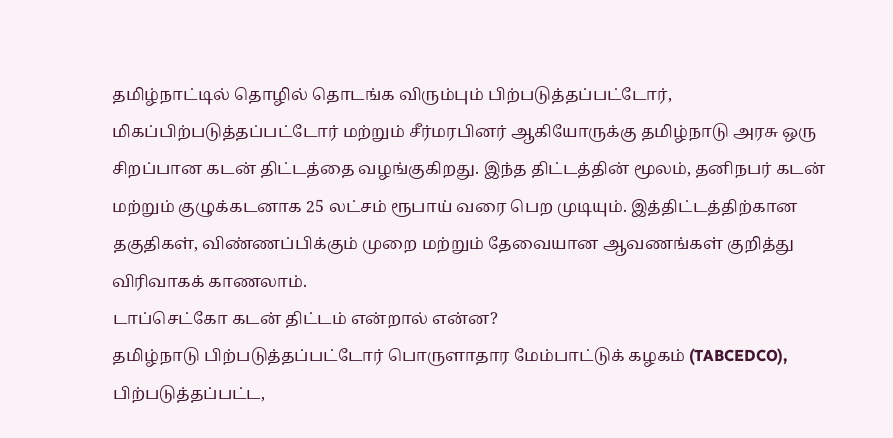தமிழ்நாட்டில் தொழில் தொடங்க விரும்பும் பிற்படுத்தப்பட்டோர், மிகப்பிற்படுத்தப்பட்டோர் மற்றும் சீர்மரபினர் ஆகியோருக்கு தமிழ்நாடு அரசு ஒரு சிறப்பான கடன் திட்டத்தை வழங்குகிறது. இந்த திட்டத்தின் மூலம், தனிநபர் கடன் மற்றும் குழுக்கடனாக 25 லட்சம் ரூபாய் வரை பெற முடியும். இத்திட்டத்திற்கான தகுதிகள், விண்ணப்பிக்கும் முறை மற்றும் தேவையான ஆவணங்கள் குறித்து விரிவாகக் காணலாம்.
டாப்செட்கோ கடன் திட்டம் என்றால் என்ன?
தமிழ்நாடு பிற்படுத்தப்பட்டோர் பொருளாதார மேம்பாட்டுக் கழகம் (TABCEDCO), பிற்படுத்தப்பட்ட,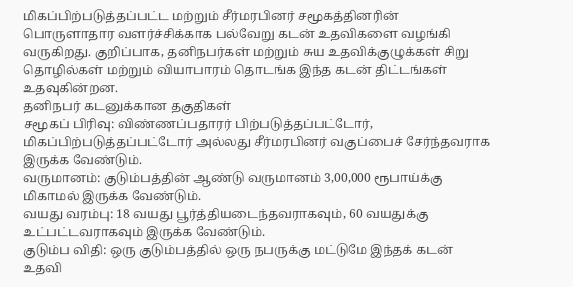மிகப்பிற்படுத்தப்பட்ட மற்றும் சீர்மரபினர் சமூகத்தினரின் பொருளாதார வளர்ச்சிக்காக பல்வேறு கடன் உதவிகளை வழங்கி வருகிறது. குறிப்பாக, தனிநபர்கள் மற்றும் சுய உதவிக்குழுக்கள் சிறு தொழில்கள் மற்றும் வியாபாரம் தொடங்க இந்த கடன் திட்டங்கள் உதவுகின்றன.
தனிநபர் கடனுக்கான தகுதிகள்
சமூகப் பிரிவு: விண்ணப்பதாரர் பிற்படுத்தப்பட்டோர், மிகப்பிற்படுத்தப்பட்டோர் அல்லது சீர்மரபினர் வகுப்பைச் சேர்ந்தவராக இருக்க வேண்டும்.
வருமானம்: குடும்பத்தின் ஆண்டு வருமானம் 3,00,000 ரூபாய்க்கு மிகாமல் இருக்க வேண்டும்.
வயது வரம்பு: 18 வயது பூர்த்தியடைந்தவராகவும், 60 வயதுக்கு உட்பட்டவராகவும் இருக்க வேண்டும்.
குடும்ப விதி: ஒரு குடும்பத்தில் ஒரு நபருக்கு மட்டுமே இந்தக் கடன் உதவி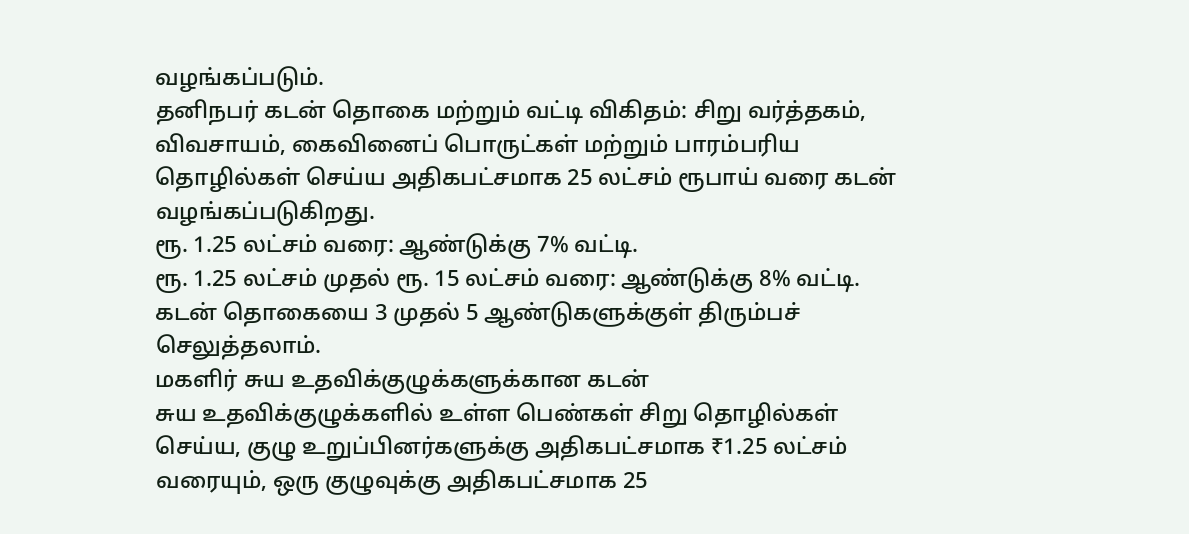வழங்கப்படும்.
தனிநபர் கடன் தொகை மற்றும் வட்டி விகிதம்: சிறு வர்த்தகம், விவசாயம், கைவினைப் பொருட்கள் மற்றும் பாரம்பரிய தொழில்கள் செய்ய அதிகபட்சமாக 25 லட்சம் ரூபாய் வரை கடன் வழங்கப்படுகிறது.
ரூ. 1.25 லட்சம் வரை: ஆண்டுக்கு 7% வட்டி.
ரூ. 1.25 லட்சம் முதல் ரூ. 15 லட்சம் வரை: ஆண்டுக்கு 8% வட்டி. கடன் தொகையை 3 முதல் 5 ஆண்டுகளுக்குள் திரும்பச் செலுத்தலாம்.
மகளிர் சுய உதவிக்குழுக்களுக்கான கடன்
சுய உதவிக்குழுக்களில் உள்ள பெண்கள் சிறு தொழில்கள் செய்ய, குழு உறுப்பினர்களுக்கு அதிகபட்சமாக ₹1.25 லட்சம் வரையும், ஒரு குழுவுக்கு அதிகபட்சமாக 25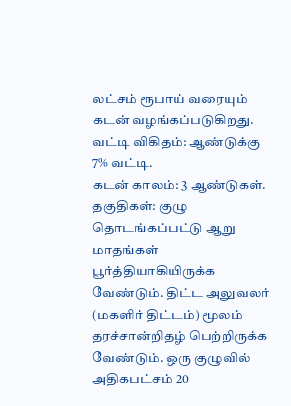லட்சம் ரூபாய் வரையும் கடன் வழங்கப்படுகிறது.
வட்டி விகிதம்: ஆண்டுக்கு 7% வட்டி.
கடன் காலம்: 3 ஆண்டுகள்.
தகுதிகள்: குழு தொடங்கப்பட்டு ஆறு மாதங்கள் பூர்த்தியாகியிருக்க வேண்டும். திட்ட அலுவலர் (மகளிர் திட்டம்) மூலம் தரச்சான்றிதழ் பெற்றிருக்க வேண்டும். ஒரு குழுவில் அதிகபட்சம் 20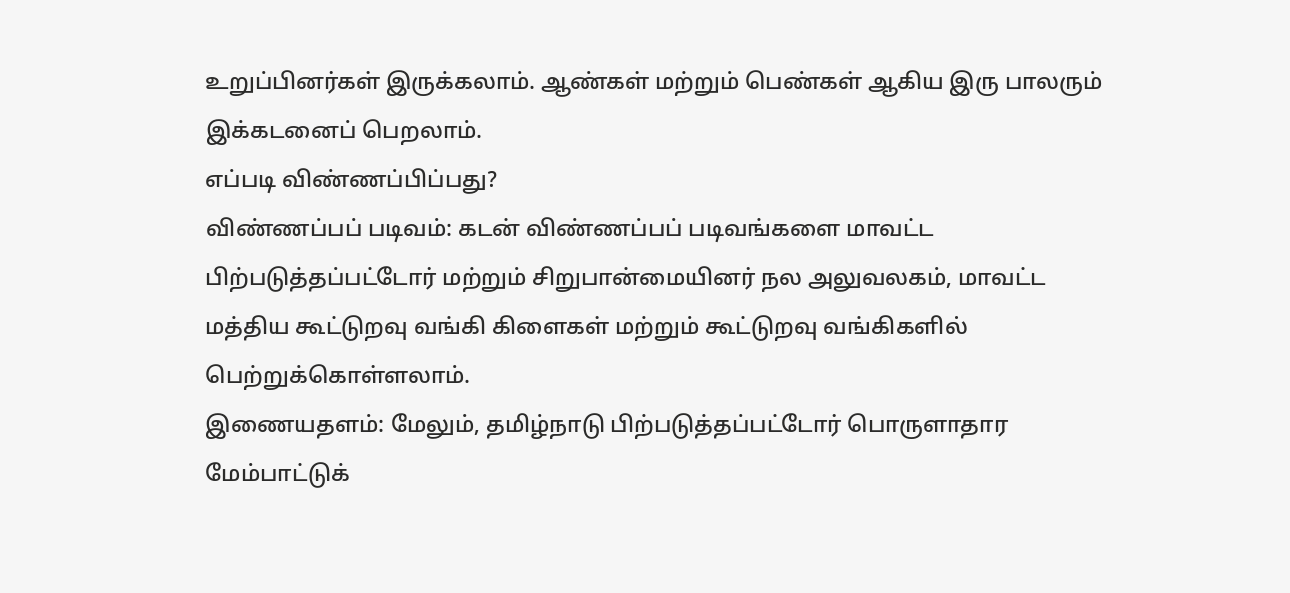உறுப்பினர்கள் இருக்கலாம். ஆண்கள் மற்றும் பெண்கள் ஆகிய இரு பாலரும் இக்கடனைப் பெறலாம்.
எப்படி விண்ணப்பிப்பது?
விண்ணப்பப் படிவம்: கடன் விண்ணப்பப் படிவங்களை மாவட்ட பிற்படுத்தப்பட்டோர் மற்றும் சிறுபான்மையினர் நல அலுவலகம், மாவட்ட மத்திய கூட்டுறவு வங்கி கிளைகள் மற்றும் கூட்டுறவு வங்கிகளில் பெற்றுக்கொள்ளலாம்.
இணையதளம்: மேலும், தமிழ்நாடு பிற்படுத்தப்பட்டோர் பொருளாதார மேம்பாட்டுக்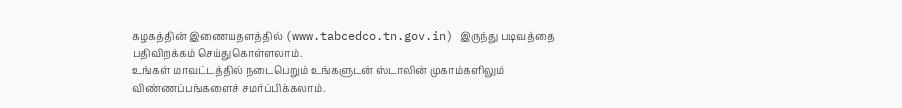கழகத்தின் இணையதளத்தில் (www.tabcedco.tn.gov.in) இருந்து படிவத்தை பதிவிறக்கம் செய்துகொள்ளலாம்.
உங்கள் மாவட்டத்தில் நடைபெறும் உங்களுடன் ஸ்டாலின் முகாம்களிலும் விண்ணப்பங்களைச் சமர்ப்பிக்கலாம்.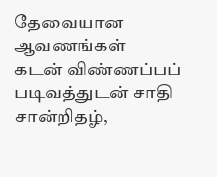தேவையான ஆவணங்கள்
கடன் விண்ணப்பப் படிவத்துடன் சாதி சான்றிதழ்,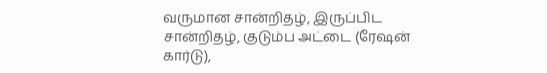வருமான சான்றிதழ், இருப்பிட சான்றிதழ், குடும்ப அட்டை (ரேஷன் கார்டு),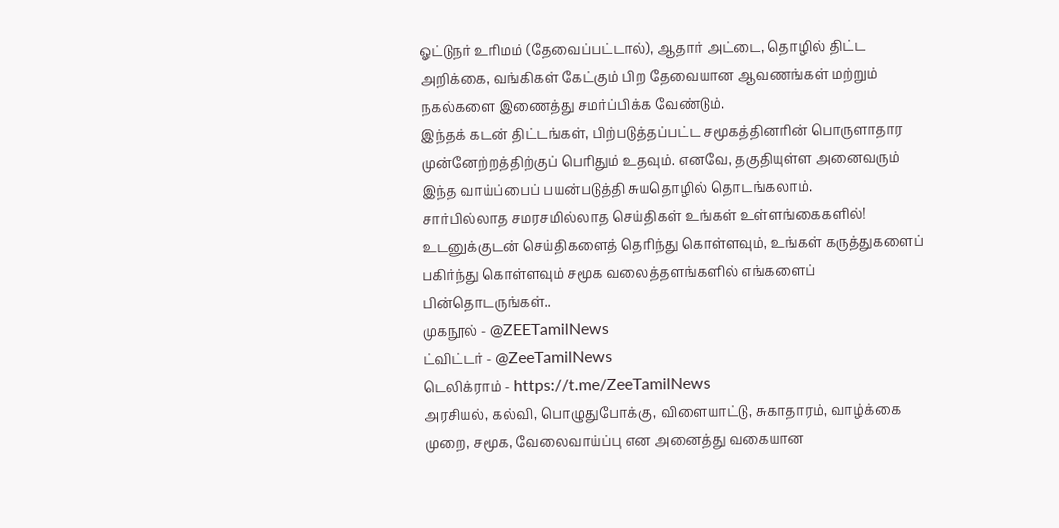ஓட்டுநர் உரிமம் (தேவைப்பட்டால்), ஆதார் அட்டை, தொழில் திட்ட அறிக்கை, வங்கிகள் கேட்கும் பிற தேவையான ஆவணங்கள் மற்றும் நகல்களை இணைத்து சமர்ப்பிக்க வேண்டும்.
இந்தக் கடன் திட்டங்கள், பிற்படுத்தப்பட்ட சமூகத்தினரின் பொருளாதார முன்னேற்றத்திற்குப் பெரிதும் உதவும். எனவே, தகுதியுள்ள அனைவரும் இந்த வாய்ப்பைப் பயன்படுத்தி சுயதொழில் தொடங்கலாம்.
சார்பில்லாத சமரசமில்லாத செய்திகள் உங்கள் உள்ளங்கைகளில்!
உடனுக்குடன் செய்திகளைத் தெரிந்து கொள்ளவும், உங்கள் கருத்துகளைப் பகிர்ந்து கொள்ளவும் சமூக வலைத்தளங்களில் எங்களைப் பின்தொடருங்கள்..
முகநூல் - @ZEETamilNews
ட்விட்டர் - @ZeeTamilNews
டெலிக்ராம் - https://t.me/ZeeTamilNews
அரசியல், கல்வி, பொழுதுபோக்கு, விளையாட்டு, சுகாதாரம், வாழ்க்கை முறை, சமூக, வேலைவாய்ப்பு என அனைத்து வகையான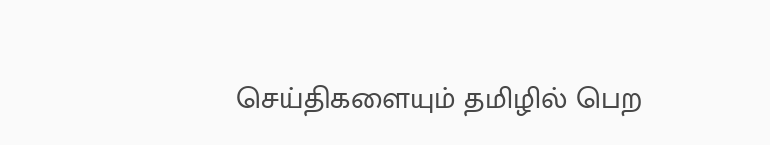செய்திகளையும் தமிழில் பெற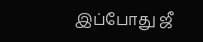இப்போது ஜீ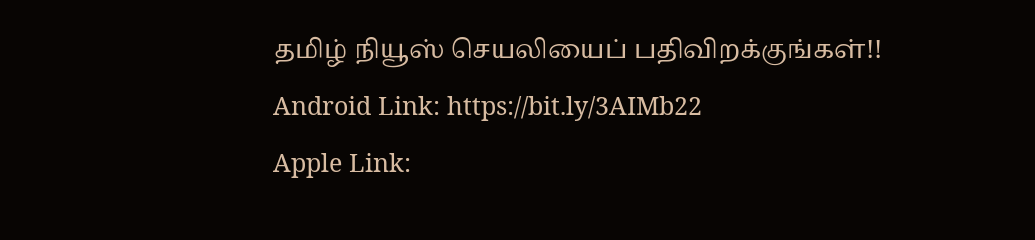தமிழ் நியூஸ் செயலியைப் பதிவிறக்குங்கள்!!
Android Link: https://bit.ly/3AIMb22
Apple Link: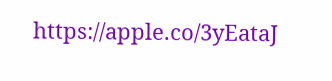https://apple.co/3yEataJ